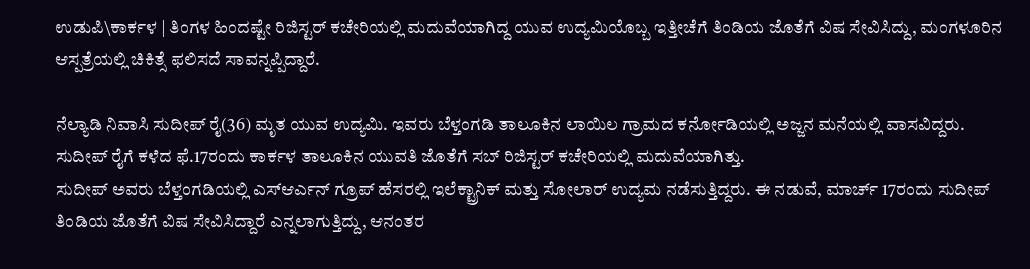ಉಡುಪಿ\ಕಾರ್ಕಳ | ತಿಂಗಳ ಹಿಂದಷ್ಟೇ ರಿಜಿಸ್ಟರ್ ಕಚೇರಿಯಲ್ಲಿ ಮದುವೆಯಾಗಿದ್ದ ಯುವ ಉದ್ಯಮಿಯೊಬ್ಬ ಇತ್ತೀಚೆಗೆ ತಿಂಡಿಯ ಜೊತೆಗೆ ವಿಷ ಸೇವಿಸಿದ್ದು, ಮಂಗಳೂರಿನ ಆಸ್ಪತ್ರೆಯಲ್ಲಿ ಚಿಕಿತ್ಸೆ ಫಲಿಸದೆ ಸಾವನ್ನಪ್ಪಿದ್ದಾರೆ.

ನೆಲ್ಯಾಡಿ ನಿವಾಸಿ ಸುದೀಪ್ ರೈ(36) ಮೃತ ಯುವ ಉದ್ಯಮಿ. ಇವರು ಬೆಳ್ತಂಗಡಿ ತಾಲೂಕಿನ ಲಾಯಿಲ ಗ್ರಾಮದ ಕರ್ನೋಡಿಯಲ್ಲಿ ಅಜ್ಜನ ಮನೆಯಲ್ಲಿ ವಾಸವಿದ್ದರು. ಸುದೀಪ್ ರೈಗೆ ಕಳೆದ ಫೆ.17ರಂದು ಕಾರ್ಕಳ ತಾಲೂಕಿನ ಯುವತಿ ಜೊತೆಗೆ ಸಬ್ ರಿಜಿಸ್ಟರ್ ಕಚೇರಿಯಲ್ಲಿ ಮದುವೆಯಾಗಿತ್ತು.
ಸುದೀಪ್ ಅವರು ಬೆಳ್ತಂಗಡಿಯಲ್ಲಿ ಎಸ್ಆರ್ಎನ್ ಗ್ರೂಪ್ ಹೆಸರಲ್ಲಿ ಇಲೆಕ್ಟ್ರಾನಿಕ್ ಮತ್ತು ಸೋಲಾರ್ ಉದ್ಯಮ ನಡೆಸುತ್ತಿದ್ದರು. ಈ ನಡುವೆ, ಮಾರ್ಚ್ 17ರಂದು ಸುದೀಪ್ ತಿಂಡಿಯ ಜೊತೆಗೆ ವಿಷ ಸೇವಿಸಿದ್ದಾರೆ ಎನ್ನಲಾಗುತ್ತಿದ್ದು, ಆನಂತರ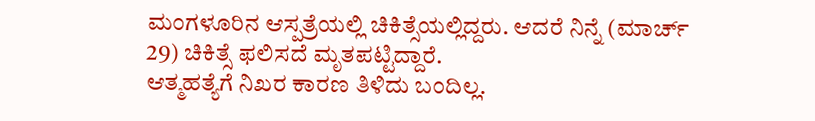ಮಂಗಳೂರಿನ ಆಸ್ಪತ್ರೆಯಲ್ಲಿ ಚಿಕಿತ್ಸೆಯಲ್ಲಿದ್ದರು. ಆದರೆ ನಿನ್ನೆ (ಮಾರ್ಚ್ 29) ಚಿಕಿತ್ಸೆ ಫಲಿಸದೆ ಮೃತಪಟ್ಟಿದ್ದಾರೆ.
ಆತ್ಮಹತ್ಯೆಗೆ ನಿಖರ ಕಾರಣ ತಿಳಿದು ಬಂದಿಲ್ಲ.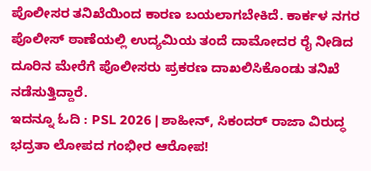ಪೊಲೀಸರ ತನಿಖೆಯಿಂದ ಕಾರಣ ಬಯಲಾಗಬೇಕಿದೆ. ಕಾರ್ಕಳ ನಗರ ಪೊಲೀಸ್ ಠಾಣೆಯಲ್ಲಿ ಉದ್ಯಮಿಯ ತಂದೆ ದಾಮೋದರ ರೈ ನೀಡಿದ ದೂರಿನ ಮೇರೆಗೆ ಪೊಲೀಸರು ಪ್ರಕರಣ ದಾಖಲಿಸಿಕೊಂಡು ತನಿಖೆ ನಡೆಸುತ್ತಿದ್ದಾರೆ.
ಇದನ್ನೂ ಓದಿ : PSL 2026 | ಶಾಹೀನ್, ಸಿಕಂದರ್ ರಾಜಾ ವಿರುದ್ಧ ಭದ್ರತಾ ಲೋಪದ ಗಂಭೀರ ಆರೋಪ!